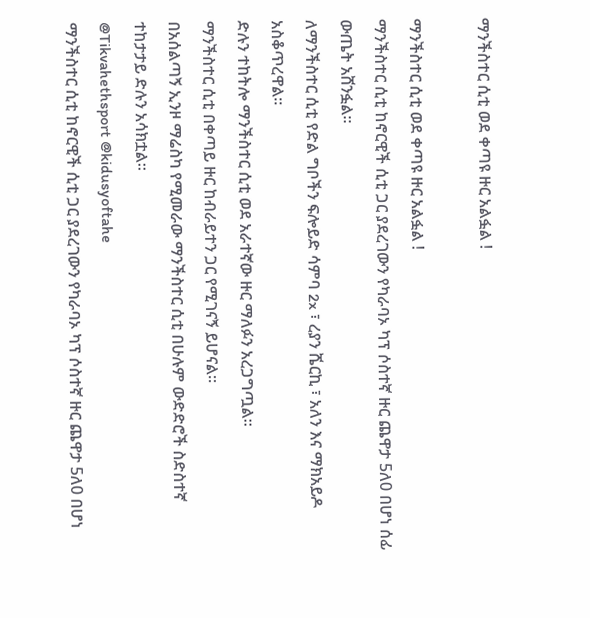ማንችስተር ሲቲ ወደ ቀጣዩ ዙር አልፏል !

ማንችስተር ሲቲ ወደ ቀጣዩ ዙር አልፏል !
ማንችስተር ሲቲ ከኖርዊች ሲቲ ጋር ያደረገውን የካራባኦ ካፕ ሶስተኛ ዙር ጨዋታ 5ለ0 በሆነ ሰፊ ውጤት አሸንፏል።
ለማንችስተር ሲቲ የድል ግቦችን ፍሎይድ ሳምባ 2x ፣ ረያን ሼርኪ ፣ አለን እና ማክአይዶ አስቆጥረዋል።
ድሉን ተከትሎ ማንችስተር ሲቲ ወደ አራተኛው ዙር ማለፉን አረጋግጧል።
ማንችስተር ሲቲ በቀጣይ ዙር ከብራይተን ጋር የሚገናኝ ይሆናል።
በአሰልጣኝ ኢንዞ ማሬስካ የሚመራው ማንችስተር ሲቲ በሁሉም ውድድሮች ስድስተኛ ተከታታይ ድሉን አሳክቷል።
@Tikvahethsport @kidusyoftahe
ማንችስተር ሲቲ ከኖርዊች ሲቲ ጋር ያደረገውን የካራባኦ ካፕ ሶስተኛ ዙር ጨዋታ 5ለ0 በሆነ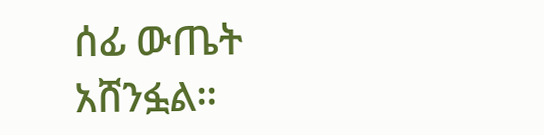ሰፊ ውጤት አሸንፏል።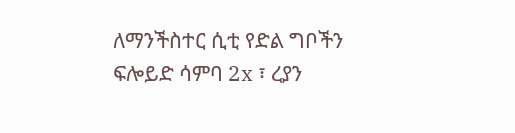ለማንችስተር ሲቲ የድል ግቦችን ፍሎይድ ሳምባ 2x ፣ ረያን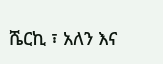ሼርኪ ፣ አለን እና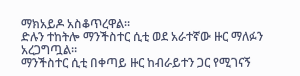ማክአይዶ አስቆጥረዋል።
ድሉን ተከትሎ ማንችስተር ሲቲ ወደ አራተኛው ዙር ማለፉን አረጋግጧል።
ማንችስተር ሲቲ በቀጣይ ዙር ከብራይተን ጋር የሚገናኝ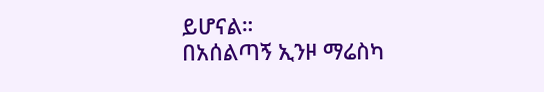ይሆናል።
በአሰልጣኝ ኢንዞ ማሬስካ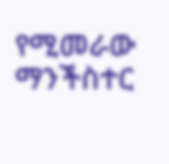የሚመራው ማንችስተር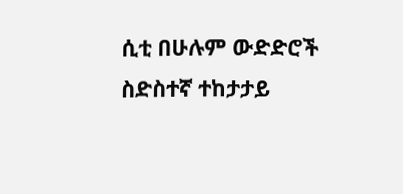ሲቲ በሁሉም ውድድሮች ስድስተኛ ተከታታይ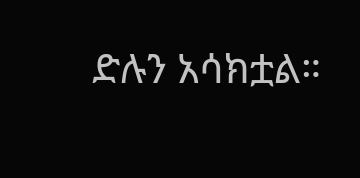ድሉን አሳክቷል።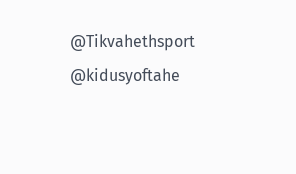@Tikvahethsport @kidusyoftahe